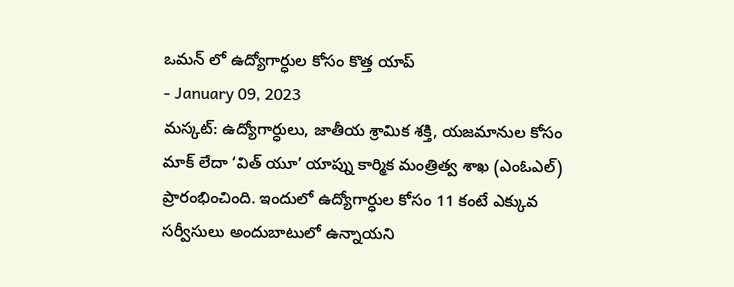ఒమన్ లో ఉద్యోగార్ధుల కోసం కొత్త యాప్
- January 09, 2023
మస్కట్: ఉద్యోగార్ధులు, జాతీయ శ్రామిక శక్తి, యజమానుల కోసం మాక్ లేదా ‘విత్ యూ’ యాప్ను కార్మిక మంత్రిత్వ శాఖ (ఎంఓఎల్) ప్రారంభించింది. ఇందులో ఉద్యోగార్ధుల కోసం 11 కంటే ఎక్కువ సర్వీసులు అందుబాటులో ఉన్నాయని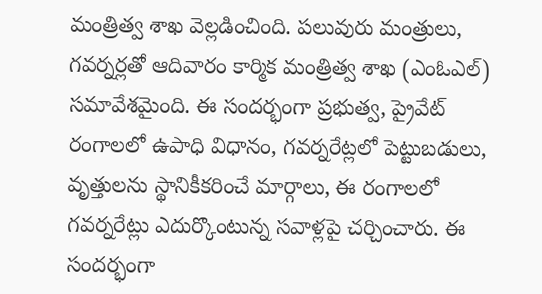మంత్రిత్వ శాఖ వెల్లడించింది. పలువురు మంత్రులు, గవర్నర్లతో ఆదివారం కార్మిక మంత్రిత్వ శాఖ (ఎంఓఎల్) సమావేశమైంది. ఈ సందర్భంగా ప్రభుత్వ, ప్రైవేట్ రంగాలలో ఉపాధి విధానం, గవర్నరేట్లలో పెట్టుబడులు, వృత్తులను స్థానికీకరించే మార్గాలు, ఈ రంగాలలో గవర్నరేట్లు ఎదుర్కొంటున్న సవాళ్లపై చర్చించారు. ఈ సందర్భంగా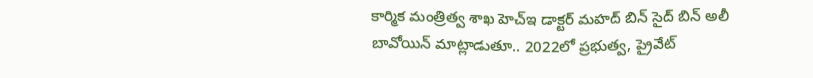కార్మిక మంత్రిత్వ శాఖ హెచ్ఇ డాక్టర్ మహద్ బిన్ సైద్ బిన్ అలీ బావోయిన్ మాట్లాడుతూ.. 2022లో ప్రభుత్వ, ప్రైవేట్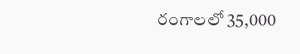రంగాలలో 35,000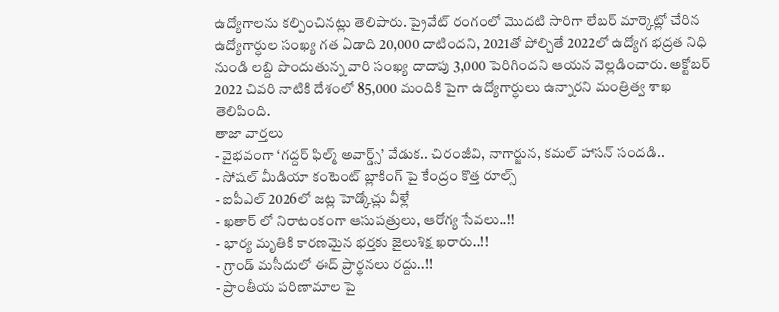ఉద్యోగాలను కల్పించినట్లు తెలిపారు. ప్రైవేట్ రంగంలో మొదటి సారిగా లేబర్ మార్కెట్లో చేరిన ఉద్యోగార్ధుల సంఖ్య గత ఏడాది 20,000 దాటిందని, 2021తో పోల్చితే 2022లో ఉద్యోగ భద్రత నిధి నుండి లబ్ది పొందుతున్న వారి సంఖ్య దాదాపు 3,000 పెరిగిందని ఆయన వెల్లడించారు. అక్టోబర్ 2022 చివరి నాటికి దేశంలో 85,000 మందికి పైగా ఉద్యోగార్ధులు ఉన్నారని మంత్రిత్వ శాఖ తెలిపింది.
తాజా వార్తలు
- వైభవంగా ‘గద్దర్ ఫిల్మ్ అవార్డ్స్’ వేడుక.. చిరంజీవి, నాగార్జున, కమల్ హాసన్ సందడి..
- సోషల్ మీడియా కంటెంట్ బ్లాకింగ్ పై కేంద్రం కొత్త రూల్స్
- ఐపీఎల్ 2026లో జట్ల హెడ్కోచ్లు వీళ్లే
- ఖతార్ లో నిరాటంకంగా ఆసుపత్రులు, ఆరోగ్య సేవలు..!!
- భార్య మృతికి కారణమైన భర్తకు జైలుశిక్ష ఖరారు..!!
- గ్రాండ్ మసీదులో ఈద్ ప్రార్థనలు రద్దు..!!
- ప్రాంతీయ పరిణామాల పై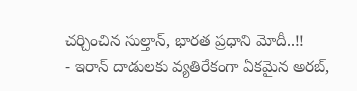చర్చించిన సుల్తాన్, భారత ప్రధాని మోదీ..!!
- ఇరాన్ దాడులకు వ్యతిరేకంగా ఏకమైన అరబ్,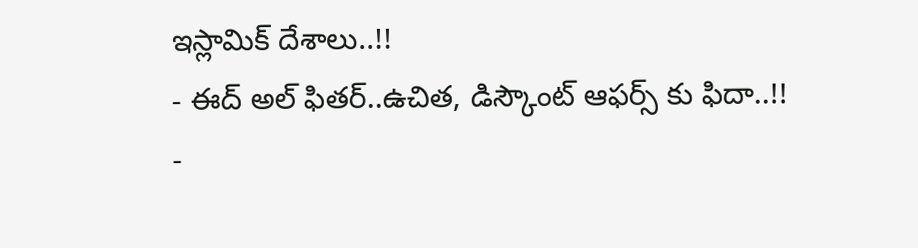ఇస్లామిక్ దేశాలు..!!
- ఈద్ అల్ ఫితర్..ఉచిత, డిస్కౌంట్ ఆఫర్స్ కు ఫిదా..!!
-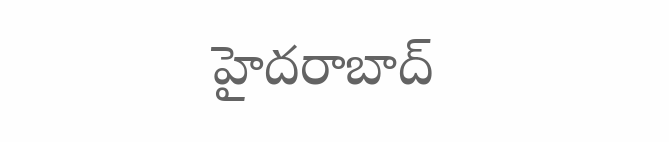హైదరాబాద్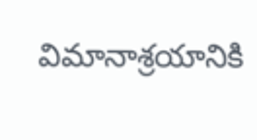విమానాశ్రయానికి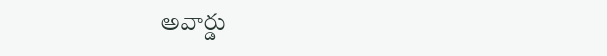అవార్డు